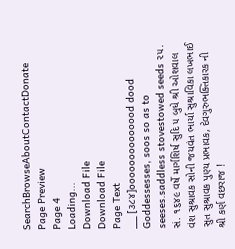SearchBrowseAboutContactDonate
Page Preview
Page 4
Loading...
Download File
Download File
Page Text
___ [૩૮૪]oooooooooooood dood Goddessesses, soos so as to seeses.saddless stovestowed seeds ૨૫. સં. ૧૬૪૯ વર્ષે માર્ગશિર્ષ સુદિ ૫ બુધે શ્રી ઓશવાલ વંશ સુશ્રાવક સોની જયવંત ભાર્યા સુશ્રાવિકા લખભાઈ સુત સુશ્રાવક પુણ્ય પ્રભાવક, દેવગુરુભક્તિકારક ની શ્રી કર્ણ વછરાજ !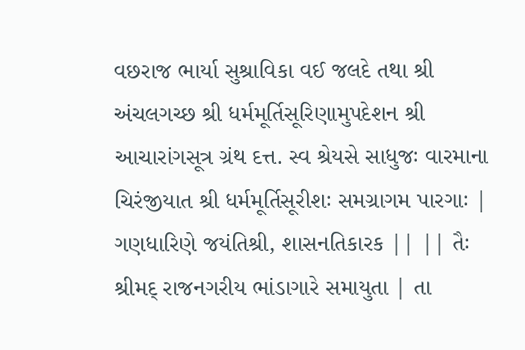વછરાજ ભાર્યા સુશ્રાવિકા વઈ જલદે તથા શ્રી અંચલગચ્છ શ્રી ધર્મમૂર્તિસૂરિણામુપદેશન શ્રી આચારાંગસૂત્ર ગ્રંથ દત્ત. સ્વ શ્રેયસે સાધુજઃ વારમાના ચિરંજીયાત શ્રી ધર્મમૂર્તિસૂરીશઃ સમગ્રાગમ પારગાઃ | ગણધારિણે જયંતિશ્રી, શાસનતિકારક || || તૈઃ શ્રીમદ્ રાજનગરીય ભાંડાગારે સમાયુતા | તા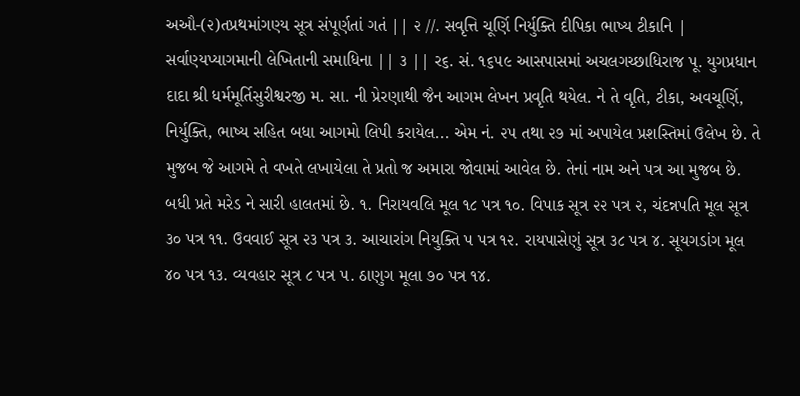અઔ-(૨)તપ્રથમાંગણ્ય સૂત્ર સંપૂર્ણતાં ગતં || ૨ //. સવૃત્તિ ચૂર્ણિ નિર્યુક્તિ દીપિકા ભાષ્ય ટીકાનિ | સર્વાણ્યપ્યાગમાની લેખિતાની સમાધિના || ૩ || ર૬. સં. ૧૬૫૯ આસપાસમાં અચલગચ્છાધિરાજ પૂ. યુગપ્રધાન દાદા શ્રી ધર્મમૂર્તિસુરીશ્વરજી મ. સા. ની પ્રેરણાથી જૈન આગમ લેખન પ્રવૃતિ થયેલ. ને તે વૃતિ, ટીકા, અવચૂર્ણિ, નિર્યુક્તિ, ભાષ્ય સહિત બધા આગમો લિપી કરાયેલ... એમ નં. ૨૫ તથા ૨૭ માં અપાયેલ પ્રશસ્તિમાં ઉલેખ છે. તે મુજબ જે આગમે તે વખતે લખાયેલા તે પ્રતો જ અમારા જોવામાં આવેલ છે. તેનાં નામ અને પત્ર આ મુજબ છે. બધી પ્રતે મરેડ ને સારી હાલતમાં છે. ૧. નિરાયવલિ મૂલ ૧૮ પત્ર ૧૦. વિપાક સૂત્ર ૨૨ પત્ર ૨, ચંદન્નપતિ મૂલ સૂત્ર ૩૦ પત્ર ૧૧. ઉવવાઈ સૂત્ર ૨૩ પત્ર ૩. આચારાંગ નિયુક્તિ પ પત્ર ૧૨. રાયપાસેણું સૂત્ર ૩૮ પત્ર ૪. સૂયગડાંગ મૂલ ૪૦ પત્ર ૧૩. વ્યવહાર સૂત્ર ૮ પત્ર ૫. ઠાણુગ મૂલા ૭૦ પત્ર ૧૪.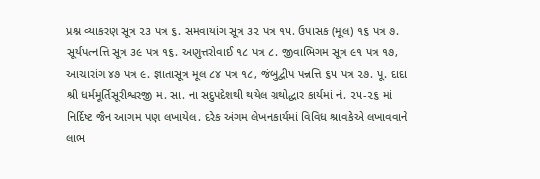પ્રશ્ન વ્યાકરણ સૂત્ર ૨૩ પત્ર ૬. સમવાયાંગ સૂત્ર ૩૨ પત્ર ૧૫. ઉપાસક (મૂલ) ૧૬ પત્ર ૭. સૂર્યપત્નત્તિ સૂત્ર ૩૯ પત્ર ૧૬. અણુત્તરોવાઈ ૧૮ પત્ર ૮. જીવાભિગમ સૂત્ર ૯૧ પત્ર ૧૭, આચારાંગ ૪૭ પત્ર ૯. જ્ઞાતાસૂત્ર મૂલ ૮૪ પત્ર ૧૮, જંબુદ્વીપ પન્નત્તિ ૬૫ પત્ર ૨૭. પૂ. દાદા શ્રી ધર્મમૂર્તિસૂરીશ્વરજી મ. સા. ના સદુપદેશથી થયેલ ગ્રથોદ્ધાર કાર્યમાં નં. ૨૫-૨૬ માં નિર્દિષ્ટ જૈન આગમ પણ લખાયેલ. દરેક અંગમ લેખનકાર્યમાં વિવિધ શ્રાવકેએ લખાવવાને લાભ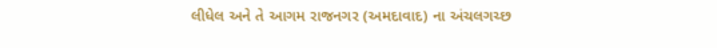લીધેલ અને તે આગમ રાજનગર (અમદાવાદ) ના અંચલગચ્છ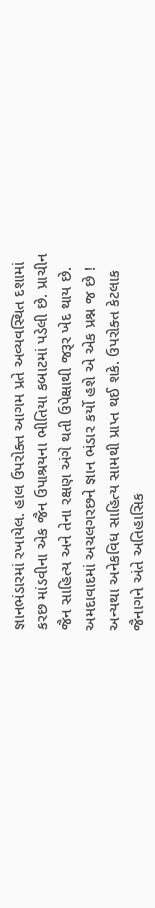જ્ઞાનભંડારમાં રખાયેલ. હાલ ઉપરોક્ત આગમ પ્રતે અવ્યવસ્થિત દશામાં કરછ માંડવીના એક જૈન ઉપાશ્રયના ભીતિયા કબાટમાં પડેલી છે. પ્રાચીન જૈન સાહિત્ય અને તેના રક્ષણ અંગે થતી ઉપેક્ષાથી જરૂર ખેદ થાય છે. અમદાવાદમાં અચલગરછને જ્ઞાન ભંડાર કર્યો હશે એ એક પ્રશ્ન જ છે ! અન્યથા અનેકવિધ સાહિત્ય સામથી પ્રાપ્ત થઈ શકે. ઉપરોક્ત કેટલાક જૈનાગને અંતે અતિહાસિક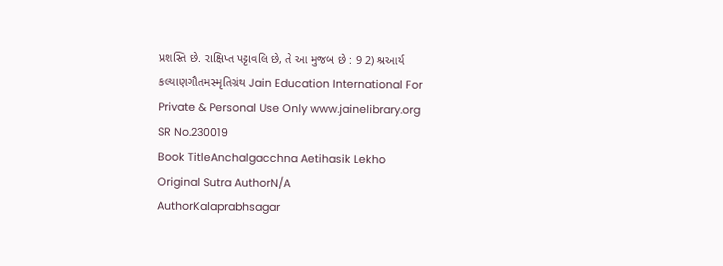પ્રશસ્તિ છે. રાક્ષિપ્ત પટ્ટાવલિ છે, તે આ મુજબ છે : 9 2) શ્રઆર્ય કલ્યાણગૌતમસ્મૃતિગ્રંથ Jain Education International For Private & Personal Use Only www.jainelibrary.org
SR No.230019
Book TitleAnchalgacchna Aetihasik Lekho
Original Sutra AuthorN/A
AuthorKalaprabhsagar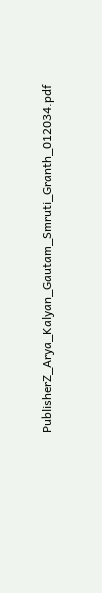PublisherZ_Arya_Kalyan_Gautam_Smruti_Granth_012034.pdf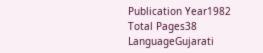Publication Year1982
Total Pages38
LanguageGujarati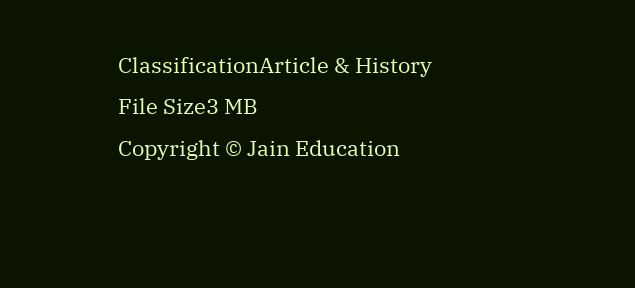ClassificationArticle & History
File Size3 MB
Copyright © Jain Education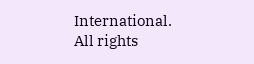International. All rights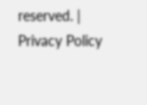reserved. | Privacy Policy